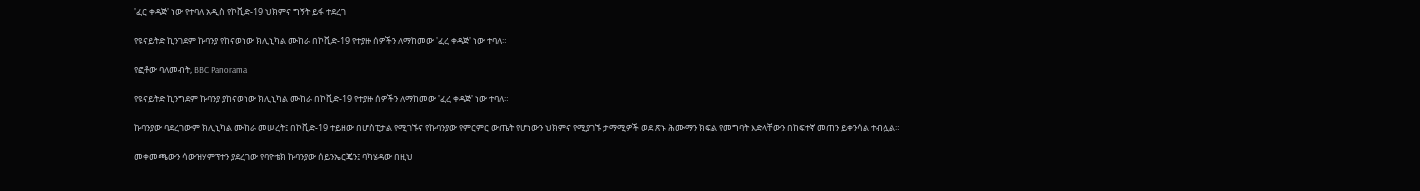'ፈር ቀዳጅ' ነው የተባለ አዲስ የኮቪድ-19 ህክምና ግኝት ይፋ ተደረገ

የዩናይትድ ኪንገደም ኩባንያ የከናወነው ክሊኒካል ሙከራ በኮቪድ-19 የተያዙ ሰዎችን ለማከመው 'ፈረ ቀዳጅ' ነው ተባለ።

የፎቶው ባለመብት, BBC Panorama

የዩናይትድ ኪንግደም ኩባንያ ያከናወነው ክሊኒካል ሙከራ በኮቪድ-19 የተያዙ ሰዎችን ለማከመው 'ፈረ ቀዳጅ' ነው ተባለ።

ኩባንያው ባደረገውም ክሊኒካል ሙከራ መሠረት፤ በኮቪድ-19 ተይዘው በሆስፒታል የሚገኙና የኩባንያው የምርምር ውጤት የሆነውን ህክምና የሚያገኙ ታማሚዎች ወደ ጽኑ ሕሙማን ክፍል የመግባት እድላቸውን በከፍተኛ መጠን ይቀንሳል ተብሏል።

መቀመጫውን ሳውዝሃምፕተን ያደረገው የባዮቴክ ኩባንያው ሰይንኤርጄን፤ ባካሄዳው በዚህ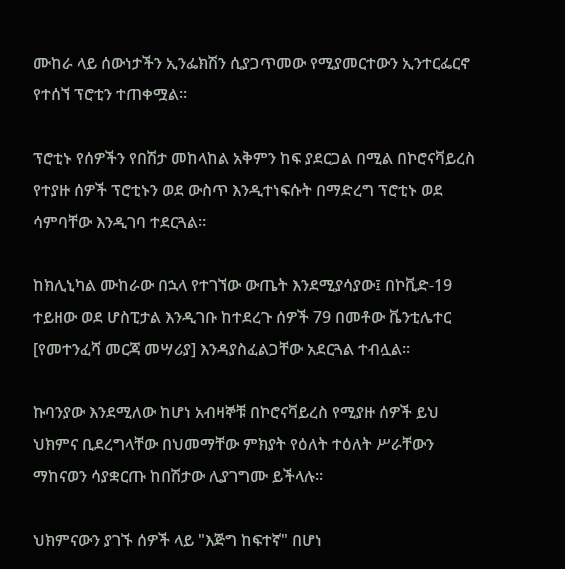ሙከራ ላይ ሰውነታችን ኢንፌክሽን ሲያጋጥመው የሚያመርተውን ኢንተርፌርኖ የተሰኘ ፕሮቲን ተጠቀሟል።

ፕሮቲኑ የሰዎችን የበሽታ መከላከል አቅምን ከፍ ያደርጋል በሚል በኮሮናቫይረስ የተያዙ ሰዎች ፕሮቲኑን ወደ ውስጥ እንዲተነፍሱት በማድረግ ፕሮቲኑ ወደ ሳምባቸው እንዲገባ ተደርጓል።

ከክሊኒካል ሙከራው በኋላ የተገኘው ውጤት እንደሚያሳያው፤ በኮቪድ-19 ተይዘው ወደ ሆስፒታል እንዲገቡ ከተደረጉ ሰዎች 79 በመቶው ቬንቲሌተር [የመተንፈሻ መርጃ መሣሪያ] እንዳያስፈልጋቸው አደርጓል ተብሏል።

ኩባንያው እንደሚለው ከሆነ አብዛኞቹ በኮሮናቫይረስ የሚያዙ ሰዎች ይህ ህክምና ቢደረግላቸው በህመማቸው ምክያት የዕለት ተዕለት ሥራቸውን ማከናወን ሳያቋርጡ ከበሽታው ሊያገግሙ ይችላሉ።

ህክምናውን ያገኙ ሰዎች ላይ "እጅግ ከፍተኛ" በሆነ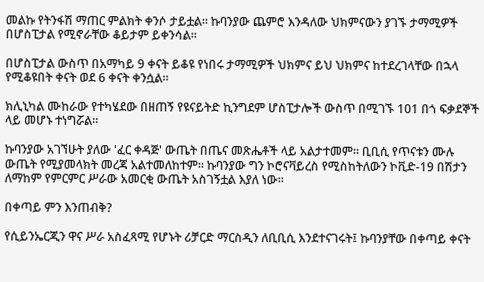መልኩ የትንፋሽ ማጠር ምልክት ቀንሶ ታይቷል። ኩባንያው ጨምሮ እንዳለው ህክምናውን ያገኙ ታማሚዎች በሆስፒታል የሚኖራቸው ቆይታም ይቀንሳል።

በሆስፒታል ውስጥ በአማካይ 9 ቀናት ይቆዩ የነበሩ ታማሚዎች ህክምና ይህ ህክምና ከተደረገላቸው በኋላ የሚቆዩበት ቀናት ወደ 6 ቀናት ቀንሷል።

ክሊኒካል ሙከራው የተካሄደው በዘጠኝ የዩናይትድ ኪንግደም ሆስፒታሎች ውስጥ በሚገኙ 101 በጎ ፍቃደኞች ላይ መሆኑ ተነግሯል።

ኩባንያው አገኘሁት ያለው 'ፈር ቀዳጅ' ውጤት በጤና መጽሔቶች ላይ አልታተመም። ቢቢሲ የጥናቱን ሙሉ ውጤት የሚያመላክት መረጃ አልተመለከተም። ኩባንያው ግን ኮሮናቫይረስ የሚስከትለውን ኮቪድ-19 በሽታን ለማከም የምርምር ሥራው አመርቂ ውጤት አስገኝቷል እያለ ነው።

በቀጣይ ምን እንጠብቅ?

የሲይንኤርጂን ዋና ሥራ አስፈጻሚ የሆኑት ሪቻርድ ማርስዲን ለቢቢሲ እንደተናገሩት፤ ኩባንያቸው በቀጣይ ቀናት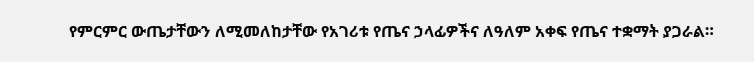የምርምር ውጤታቸውን ለሚመለከታቸው የአገሪቱ የጤና ኃላፊዎችና ለዓለም አቀፍ የጤና ተቋማት ያጋራል።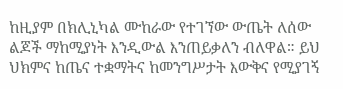ከዚያም በክሊኒካል ሙከራው የተገኘው ውጤት ለሰው ልጆች ማከሚያነት እንዲውል እንጠይቃለን ብለዋል። ይህ ህክምና ከጤና ተቋማትና ከመንግሥታት እውቅና የሚያገኝ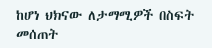ከሆነ ህክናው ለታማሚዎች በስፍት መሰጠት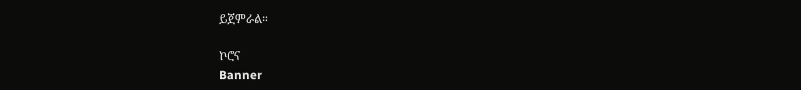ይጀምራል።

ኮሮና
Banner